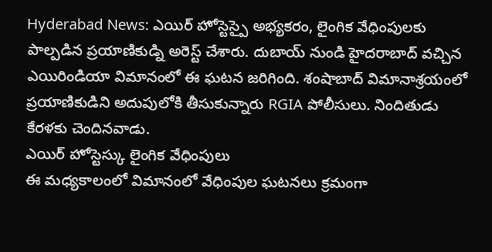Hyderabad News: ఎయిర్ హోస్టెస్పై అభ్యకరం, లైంగిక వేధింపులకు పాల్పడిన ప్రయాణికుడ్ని అరెస్ట్ చేశారు. దుబాయ్ నుండి హైదరాబాద్ వచ్చిన ఎయిరిండియా విమానంలో ఈ ఘటన జరిగింది. శంషాబాద్ విమానాశ్రయంలో ప్రయాణికుడిని అదుపులోకి తీసుకున్నారు RGIA పోలీసులు. నిందితుడు కేరళకు చెందినవాడు.
ఎయిర్ హోస్టెస్కు లైంగిక వేధింపులు
ఈ మధ్యకాలంలో విమానంలో వేధింపుల ఘటనలు క్రమంగా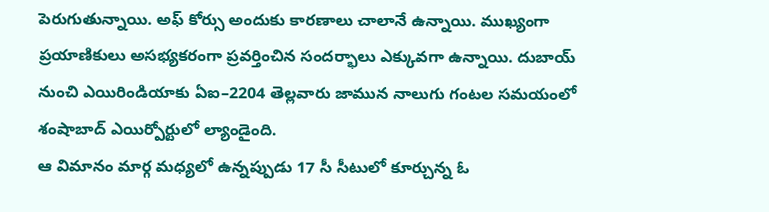పెరుగుతున్నాయి. అఫ్ కోర్సు అందుకు కారణాలు చాలానే ఉన్నాయి. ముఖ్యంగా ప్రయాణికులు అసభ్యకరంగా ప్రవర్తించిన సందర్భాలు ఎక్కువగా ఉన్నాయి. దుబాయ్ నుంచి ఎయిరిండియాకు ఏఐ–2204 తెల్లవారు జామున నాలుగు గంటల సమయంలో శంషాబాద్ ఎయిర్పోర్టులో ల్యాండైంది.
ఆ విమానం మార్గ మధ్యలో ఉన్నప్పుడు 17 సీ సీటులో కూర్చున్న ఓ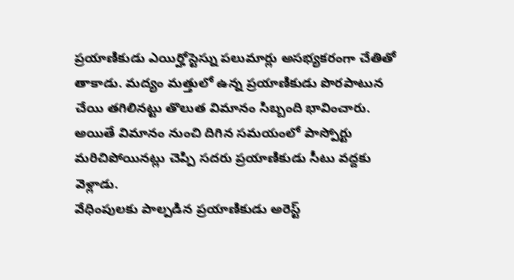ప్రయాణికుడు ఎయిర్హోస్టెస్ను పలుమార్లు అసభ్యకరంగా చేతితో తాకాడు. మద్యం మత్తులో ఉన్న ప్రయాణికుడు పొరపాటున చేయి తగిలినట్టు తొలుత విమానం సిబ్బంది భావించారు. అయితే విమానం నుంచి దిగిన సమయంలో పాస్పోర్టు మరిచిపోయినట్లు చెప్పి సదరు ప్రయాణికుడు సీటు వద్దకు వెళ్లాడు.
వేధింపులకు పాల్పడిన ప్రయాణికుడు అరెస్ట్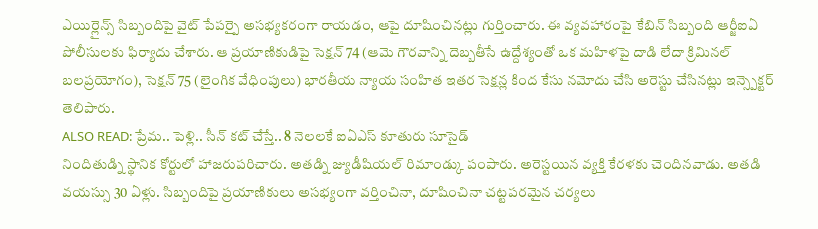ఎయిర్లైన్స్ సిబ్బందిపై వైట్ పేపర్పై అసభ్యకరంగా రాయడం, ఆపై దూషించినట్లు గుర్తించారు. ఈ వ్యవహారంపై కేబిన్ సిబ్బంది ఆర్జీఐఏ పోలీసులకు ఫిర్యాదు చేశారు. ఆ ప్రయాణికుడిపై సెక్షన్ 74 (ఆమె గౌరవాన్ని దెబ్బతీసే ఉద్దేశ్యంతో ఒక మహిళపై దాడి లేదా క్రిమినల్ బలప్రయోగం), సెక్షన్ 75 (లైంగిక వేధింపులు) భారతీయ న్యాయ సంహిత ఇతర సెక్షన్ల కింద కేసు నమోదు చేసి అరెస్టు చేసినట్లు ఇన్స్పెక్టర్ తెలిపారు.
ALSO READ: ప్రేమ.. పెళ్లి.. సీన్ కట్ చేస్తే.. 8 నెలలకే ఐఏఎస్ కూతురు సూసైడ్
నిందితుడ్ని స్థానిక కోర్టులో హాజరుపరిచారు. అతడ్ని జ్యుడీషియల్ రిమాండ్కు పంపారు. అరెస్టయిన వ్యక్తి కేరళకు చెందినవాడు. అతడి వయస్సు 30 ఏళ్లు. సిబ్బందిపై ప్రయాణికులు అసభ్యంగా వర్తించినా, దూషించినా చట్టపరమైన చర్యలు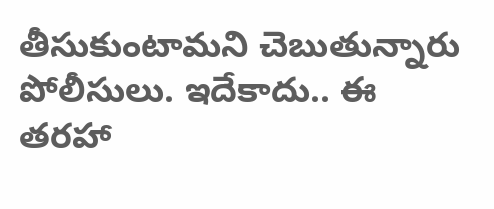తీసుకుంటామని చెబుతున్నారు పోలీసులు. ఇదేకాదు.. ఈ తరహా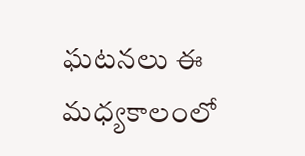ఘటనలు ఈ మధ్యకాలంలో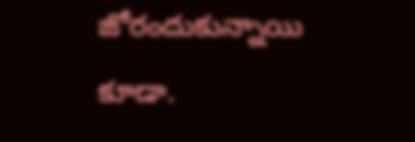జోరందుకున్నాయి కూడా.